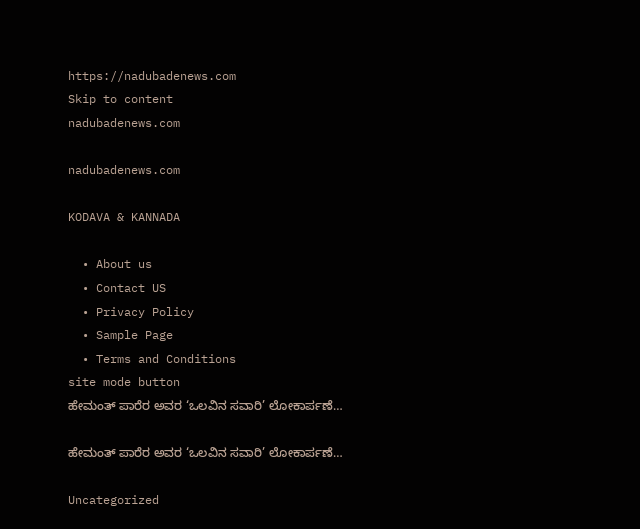https://nadubadenews.com
Skip to content
nadubadenews.com

nadubadenews.com

KODAVA & KANNADA

  • About us
  • Contact US
  • Privacy Policy
  • Sample Page
  • Terms and Conditions
site mode button
ಹೇಮಂತ್‌ ಪಾರೆರ ಅವರ ‘ಒಲವಿನ ಸವಾರಿ’ ಲೋಕಾರ್ಪಣೆ…

ಹೇಮಂತ್‌ ಪಾರೆರ ಅವರ ‘ಒಲವಿನ ಸವಾರಿ’ ಲೋಕಾರ್ಪಣೆ…

Uncategorized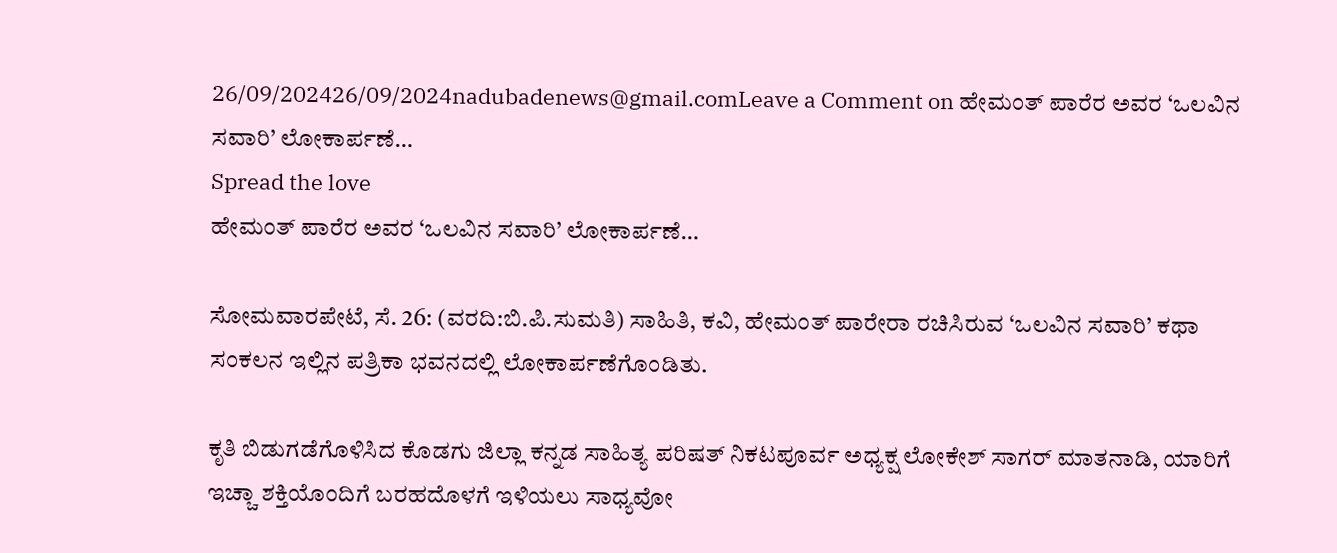26/09/202426/09/2024nadubadenews@gmail.comLeave a Comment on ಹೇಮಂತ್‌ ಪಾರೆರ ಅವರ ‘ಒಲವಿನ ಸವಾರಿ’ ಲೋಕಾರ್ಪಣೆ…
Spread the love
ಹೇಮಂತ್‌ ಪಾರೆರ ಅವರ ‘ಒಲವಿನ ಸವಾರಿ’ ಲೋಕಾರ್ಪಣೆ…

ಸೋಮವಾರಪೇಟೆ, ಸೆ. 26: (ವರದಿ:ಬಿ.ಪಿ.ಸುಮತಿ) ಸಾಹಿತಿ, ಕವಿ, ಹೇಮಂತ್ ಪಾರೇರಾ ರಚಿಸಿರುವ ‘ಒಲವಿನ ಸವಾರಿ’ ಕಥಾ ಸಂಕಲನ ಇಲ್ಲಿನ ಪತ್ರಿಕಾ ಭವನದಲ್ಲಿ ಲೋಕಾರ್ಪಣೆಗೊಂಡಿತು.

ಕೃತಿ ಬಿಡುಗಡೆಗೊಳಿಸಿದ ಕೊಡಗು ಜಿಲ್ಲಾ ಕನ್ನಡ ಸಾಹಿತ್ಯ ಪರಿಷತ್ ನಿಕಟಪೂರ್ವ ಅಧ್ಯಕ್ಷ ಲೋಕೇಶ್ ಸಾಗರ್ ಮಾತನಾಡಿ, ಯಾರಿಗೆ ಇಚ್ಚಾ ಶಕ್ತಿಯೊಂದಿಗೆ ಬರಹದೊಳಗೆ ಇಳಿಯಲು ಸಾಧ್ಯವೋ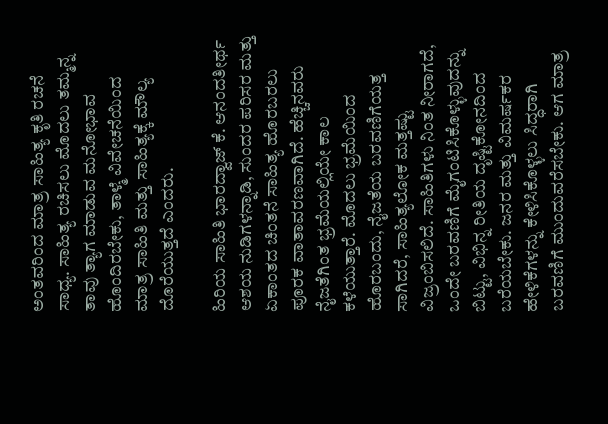ಅಂತವರಿಂದ ಮಾತ್ರ ಸಾಹಿತ್ಯ ಕೃತಿ ರಚನೆ ಸಾಧ್ಯ. ಸಾಹಿತ್ಯ ರಚಿಸಲು ಮೊದಲು ತಮ್ಮನ್ನ ತಾವು ತ್ಯಾಗ ಮಾಡುವ ಮನೋಭಾವ ಹೊಂದಿರಬೇಕು, ತಾಳ್ಮೆ ವಿವೇಚನೆಯಿಂದ ಮಾತ್ರ ಸಾಹಿತಿ ಮತ್ತು ಸಾಹಿತ್ಯಕ್ಕೆ ಮೌಲ್ಯ ದೊರೆಯುತ್ತದೆ ಎಂದರು.

ಹಿರಿಯ ಸಾಹಿತಿ ಭಾರದ್ವಾಜ್ ಕೆ. ಆನಂದತೀರ್ಥ ಆಶಯ ನುಡಿಗಳನ್ನಾಡಿ, ಸುಂದರ ಪರಿಸರ ಮತ್ತು ಏಕಾಂತದ ಚಿಂತನೆ ಸಾಹಿತ್ಯ ಹೊರಬರಲು ಪೂರಕ ವಾತಾವರಣವಾಗಿದೆ. ಹೆಚ್ಚಿನವರು ನೈಜತೆಗಿಂತ ಭ್ರಮೆಯಲ್ಲಿಯೇ ಕಾಲ ಕಳೆಯುತ್ತಾರೆ. ಮೊದಲು ಭ್ರಮೆಯಿಂದ ಹೊರಬಂದು‌, ನೈಜತೆಯ ಬರವಣಿಗೆಯತ್ತ ಸಾಗಿದರೆ, ಸಾಹಿತ್ಯಲೋಕ ಮತ್ತಷ್ಟು ವಿಜ್ರಂಬಿಸಲಿದೆ. ಸಾಹಿತಿಗಳು ನಿಂತ ನೀರಾಗದೆ, ಒಂದೇ ಬರವಣಿಗೆ ಮೈಗಂಟಿಸಿಕೊಳ್ಳುವುದನ್ನು ಬಿಟ್ಟು, ವಿಭಿನ್ನ ರೀತಿಯ ದೃಷ್ಟಿಕೋನದಿಂದ ಬರೆಯಬೇಕು. ಜನರ ಮತ್ತು ವಿಮರ್ಷಕರ ಹೇಳಿಕೆಗಳನ್ನು ಕೇಳಿಸಿಕೊಳ್ಳಲು ಸಿದ್ಧರಾಗಿ ಬರವಣಿಗೆ ಮುಂದುವರೆಸಬೇಕು. ಆಗ ಮಾತ್ರ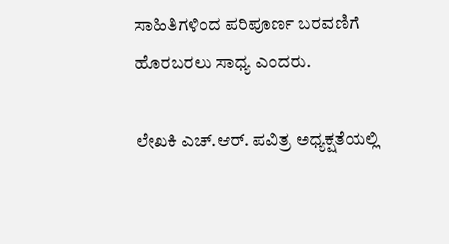ಸಾಹಿತಿಗಳಿಂದ ಪರಿಪೂರ್ಣ ಬರವಣಿಗೆ ಹೊರಬರಲು ಸಾಧ್ಯ ಎಂದರು.

ಲೇಖಕಿ ಎಚ್.ಆರ್. ಪವಿತ್ರ ಅಧ್ಯಕ್ಷತೆಯಲ್ಲಿ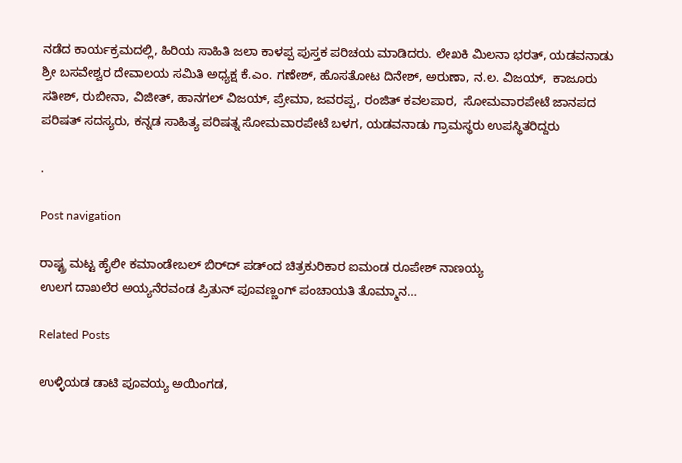ನಡೆದ ಕಾರ್ಯಕ್ರಮದಲ್ಲಿ, ಹಿರಿಯ ಸಾಹಿತಿ ಜಲಾ ಕಾಳಪ್ಪ ಪುಸ್ತಕ ಪರಿಚಯ ಮಾಡಿದರು. ಲೇಖಕಿ ಮಿಲನಾ ಭರತ್, ಯಡವನಾಡು ಶ್ರೀ ಬಸವೇಶ್ವರ ದೇವಾಲಯ ಸಮಿತಿ ಅಧ್ಯಕ್ಷ ಕೆ.ಎಂ. ಗಣೇಶ್, ಹೊಸತೋಟ ದಿನೇಶ್, ಅರುಣಾ, ನ.ಲ. ವಿಜಯ್,  ಕಾಜೂರು ಸತೀಶ್, ರುಬೀನಾ, ವಿಜೀತ್, ಹಾನಗಲ್ ವಿಜಯ್, ಪ್ರೇಮಾ, ಜವರಪ್ಪ, ರಂಜಿತ್ ಕವಲಪಾರ,  ಸೋಮವಾರಪೇಟೆ ಜಾನಪದ ಪರಿಷತ್ ಸದಸ್ಯರು, ಕನ್ನಡ ಸಾಹಿತ್ಯ ಪರಿಷತ್ನ ಸೋಮವಾರಪೇಟೆ ಬಳಗ, ಯಡವನಾಡು ಗ್ರಾಮಸ್ಥರು ಉಪಸ್ಥಿತರಿದ್ದರು

.

Post navigation

ರಾಷ್ಟ್ರ ಮಟ್ಟ ಹೈಲೀ ಕಮಾಂಡೇಬಲ್‌ ಬಿರ್‌ದ್‌ ಪಡ್ಂದ ಚಿತ್ರಕುರಿಕಾರ ಐಮಂಡ ರೂಪೇಶ್‌ ನಾಣಯ್ಯ
ಉಲಗ ದಾಖಲೆರ ಅಯ್ಯನೆರವಂಡ ಪ್ರಿತುನ್‌ ಪೂವಣ್ಣಂಗ್ ಪಂಚಾಯತಿ ತೊಮ್ಮಾನ…

Related Posts

ಉಳ್ಳಿಯಡ ಡಾಟಿ ಪೂವಯ್ಯ ಅಯಿಂಗಡ,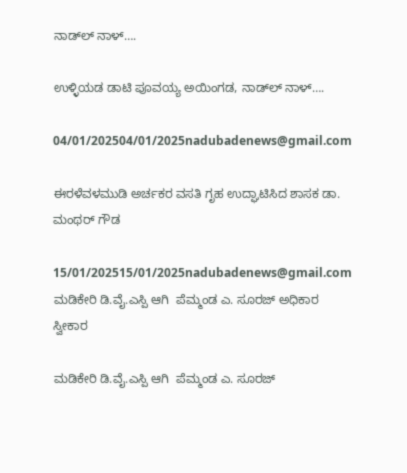ನಾಡ್‌ಲ್‌ ನಾಳ್‌….

ಉಳ್ಳಿಯಡ ಡಾಟಿ ಪೂವಯ್ಯ ಅಯಿಂಗಡ, ನಾಡ್‌ಲ್‌ ನಾಳ್‌….

04/01/202504/01/2025nadubadenews@gmail.com

ಈರಳೆವಳಮುಡಿ ಅರ್ಚಕರ ವಸತಿ ಗೃಹ ಉದ್ಘಾಟಿಸಿದ ಶಾಸಕ ಡಾ. ಮಂಥರ್‌ ಗೌಡ

15/01/202515/01/2025nadubadenews@gmail.com
ಮಡಿಕೇರಿ ಡಿ.ವೈ.ಎಸ್ಪಿ ಆಗಿ  ಪೆಮ್ಮಂಡ ಎ. ಸೂರಜ್‌ ಅಧಿಕಾರ ಸ್ವೀಕಾರ

ಮಡಿಕೇರಿ ಡಿ.ವೈ.ಎಸ್ಪಿ ಆಗಿ  ಪೆಮ್ಮಂಡ ಎ. ಸೂರಜ್‌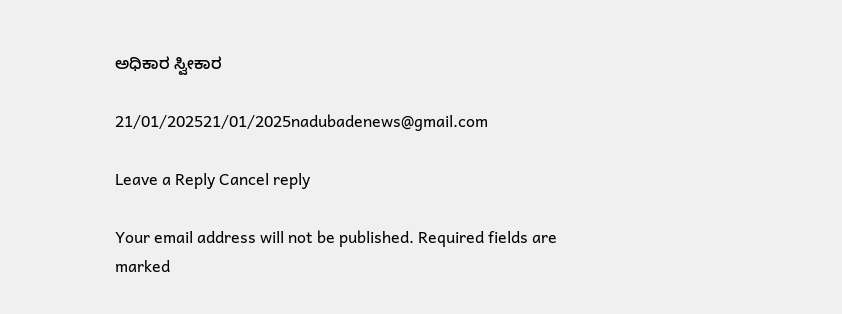ಅಧಿಕಾರ ಸ್ವೀಕಾರ

21/01/202521/01/2025nadubadenews@gmail.com

Leave a Reply Cancel reply

Your email address will not be published. Required fields are marked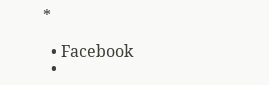*

  • Facebook
  •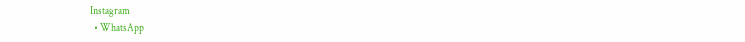Instagram
  • WhatsApp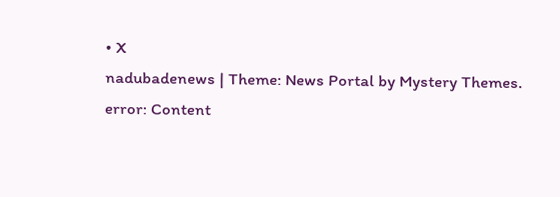• X
nadubadenews | Theme: News Portal by Mystery Themes.
error: Content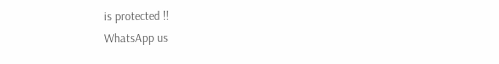is protected !!
WhatsApp us